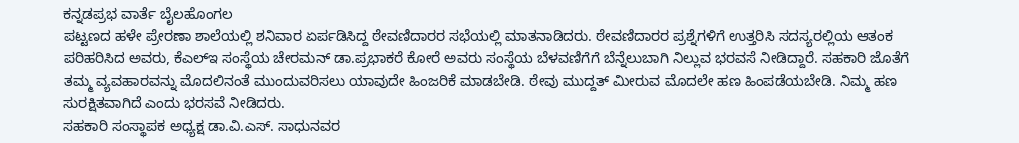ಕನ್ನಡಪ್ರಭ ವಾರ್ತೆ ಬೈಲಹೊಂಗಲ
ಪಟ್ಟಣದ ಹಳೇ ಪ್ರೇರಣಾ ಶಾಲೆಯಲ್ಲಿ ಶನಿವಾರ ಏರ್ಪಡಿಸಿದ್ದ ಠೇವಣಿದಾರರ ಸಭೆಯಲ್ಲಿ ಮಾತನಾಡಿದರು. ಠೇವಣಿದಾರರ ಪ್ರಶ್ನೆಗಳಿಗೆ ಉತ್ತರಿಸಿ ಸದಸ್ಯರಲ್ಲಿಯ ಆತಂಕ ಪರಿಹರಿಸಿದ ಅವರು, ಕೆಎಲ್ಇ ಸಂಸ್ಥೆಯ ಚೇರಮನ್ ಡಾ.ಪ್ರಭಾಕರೆ ಕೋರೆ ಅವರು ಸಂಸ್ಥೆಯ ಬೆಳವಣಿಗೆಗೆ ಬೆನ್ನೆಲುಬಾಗಿ ನಿಲ್ಲುವ ಭರವಸೆ ನೀಡಿದ್ದಾರೆ. ಸಹಕಾರಿ ಜೊತೆಗೆ ತಮ್ಮ ವ್ಯವಹಾರವನ್ನು ಮೊದಲಿನಂತೆ ಮುಂದುವರಿಸಲು ಯಾವುದೇ ಹಿಂಜರಿಕೆ ಮಾಡಬೇಡಿ. ಠೇವು ಮುದ್ದತ್ ಮೀರುವ ಮೊದಲೇ ಹಣ ಹಿಂಪಡೆಯಬೇಡಿ. ನಿಮ್ಮ ಹಣ ಸುರಕ್ಷಿತವಾಗಿದೆ ಎಂದು ಭರಸವೆ ನೀಡಿದರು.
ಸಹಕಾರಿ ಸಂಸ್ಥಾಪಕ ಅಧ್ಯಕ್ಷ ಡಾ.ವಿ.ಎಸ್. ಸಾಧುನವರ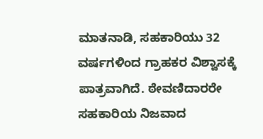ಮಾತನಾಡಿ, ಸಹಕಾರಿಯು 32 ವರ್ಷಗಳಿಂದ ಗ್ರಾಹಕರ ವಿಶ್ವಾಸಕ್ಕೆ ಪಾತ್ರವಾಗಿದೆ. ಠೇವಣಿದಾರರೇ ಸಹಕಾರಿಯ ನಿಜವಾದ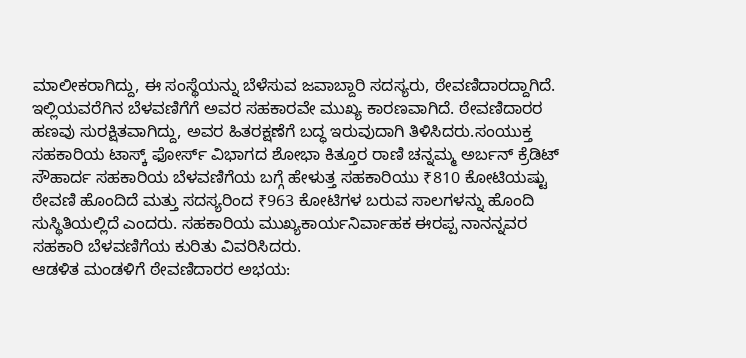ಮಾಲೀಕರಾಗಿದ್ದು, ಈ ಸಂಸ್ಥೆಯನ್ನು ಬೆಳೆಸುವ ಜವಾಬ್ದಾರಿ ಸದಸ್ಯರು, ಠೇವಣಿದಾರದ್ದಾಗಿದೆ. ಇಲ್ಲಿಯವರೆಗಿನ ಬೆಳವಣಿಗೆಗೆ ಅವರ ಸಹಕಾರವೇ ಮುಖ್ಯ ಕಾರಣವಾಗಿದೆ. ಠೇವಣಿದಾರರ ಹಣವು ಸುರಕ್ಷಿತವಾಗಿದ್ದು, ಅವರ ಹಿತರಕ್ಷಣೆಗೆ ಬದ್ಧ ಇರುವುದಾಗಿ ತಿಳಿಸಿದರು.ಸಂಯುಕ್ತ ಸಹಕಾರಿಯ ಟಾಸ್ಕ್ ಫೋರ್ಸ್ ವಿಭಾಗದ ಶೋಭಾ ಕಿತ್ತೂರ ರಾಣಿ ಚನ್ನಮ್ಮ ಅರ್ಬನ್ ಕ್ರೆಡಿಟ್ ಸೌಹಾರ್ದ ಸಹಕಾರಿಯ ಬೆಳವಣಿಗೆಯ ಬಗ್ಗೆ ಹೇಳುತ್ತ ಸಹಕಾರಿಯು ₹810 ಕೋಟಿಯಷ್ಟು ಠೇವಣಿ ಹೊಂದಿದೆ ಮತ್ತು ಸದಸ್ಯರಿಂದ ₹963 ಕೋಟಿಗಳ ಬರುವ ಸಾಲಗಳನ್ನು ಹೊಂದಿ ಸುಸ್ಥಿತಿಯಲ್ಲಿದೆ ಎಂದರು. ಸಹಕಾರಿಯ ಮುಖ್ಯಕಾರ್ಯನಿರ್ವಾಹಕ ಈರಪ್ಪ ನಾನನ್ನವರ ಸಹಕಾರಿ ಬೆಳವಣಿಗೆಯ ಕುರಿತು ವಿವರಿಸಿದರು.
ಆಡಳಿತ ಮಂಡಳಿಗೆ ಠೇವಣಿದಾರರ ಅಭಯ: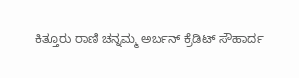ಕಿತ್ತೂರು ರಾಣಿ ಚನ್ನಮ್ಮ ಅರ್ಬನ್ ಕ್ರೆಡಿಟ್ ಸೌಹಾರ್ದ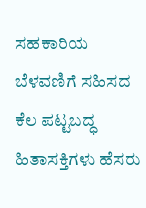ಸಹಕಾರಿಯ ಬೆಳವಣಿಗೆ ಸಹಿಸದ ಕೆಲ ಪಟ್ಟಬದ್ಧ ಹಿತಾಸಕ್ತಿಗಳು ಹೆಸರು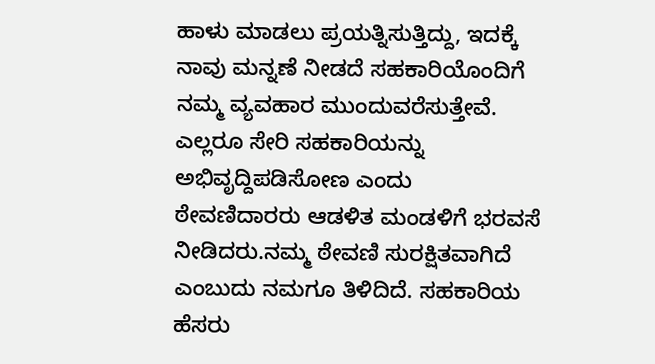ಹಾಳು ಮಾಡಲು ಪ್ರಯತ್ನಿಸುತ್ತಿದ್ದು, ಇದಕ್ಕೆ ನಾವು ಮನ್ನಣೆ ನೀಡದೆ ಸಹಕಾರಿಯೊಂದಿಗೆ ನಮ್ಮ ವ್ಯವಹಾರ ಮುಂದುವರೆಸುತ್ತೇವೆ. ಎಲ್ಲರೂ ಸೇರಿ ಸಹಕಾರಿಯನ್ನು ಅಭಿವೃದ್ದಿಪಡಿಸೋಣ ಎಂದು ಠೇವಣಿದಾರರು ಆಡಳಿತ ಮಂಡಳಿಗೆ ಭರವಸೆ ನೀಡಿದರು.ನಮ್ಮ ಠೇವಣಿ ಸುರಕ್ಷಿತವಾಗಿದೆ ಎಂಬುದು ನಮಗೂ ತಿಳಿದಿದೆ. ಸಹಕಾರಿಯ ಹೆಸರು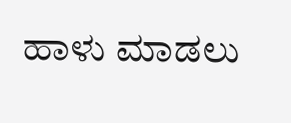ಹಾಳು ಮಾಡಲು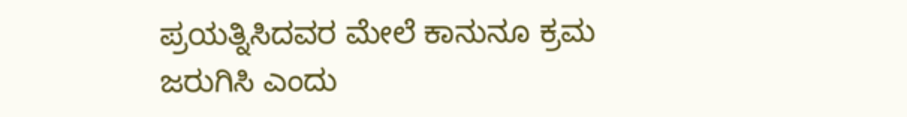ಪ್ರಯತ್ನಿಸಿದವರ ಮೇಲೆ ಕಾನುನೂ ಕ್ರಮ ಜರುಗಿಸಿ ಎಂದು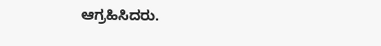ಆಗ್ರಹಿಸಿದರು.